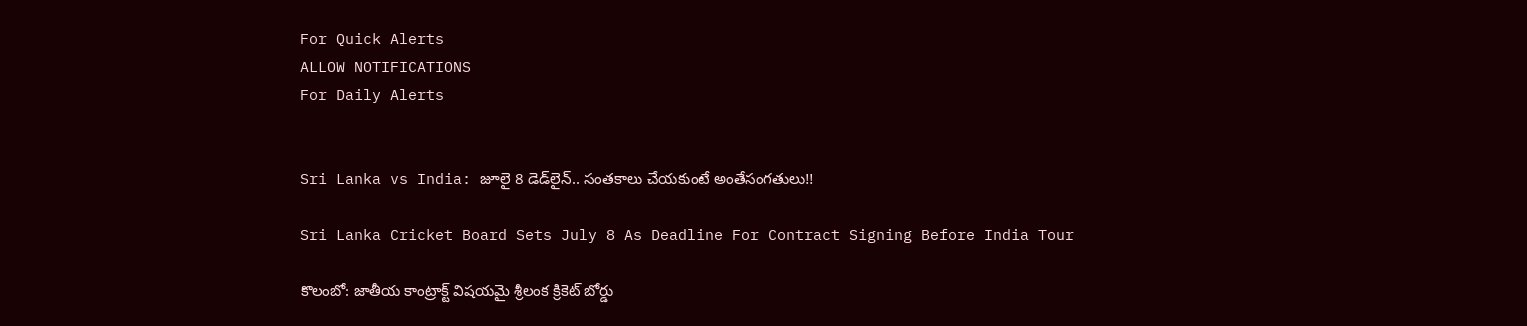For Quick Alerts
ALLOW NOTIFICATIONS
For Daily Alerts


Sri Lanka vs India: జూలై 8 డెడ్‌లైన్.. సంతకాలు చేయకుంటే అంతేసంగతులు!!

Sri Lanka Cricket Board Sets July 8 As Deadline For Contract Signing Before India Tour

కొలంబో: జాతీయ కాంట్రాక్ట్‌ విషయమై శ్రీలంక క్రికెట్ బోర్డు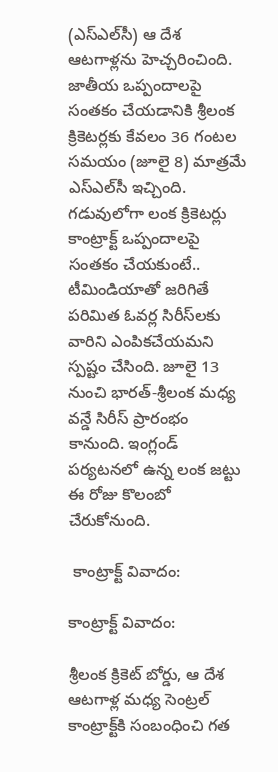(ఎస్‌ఎల్‌సీ) ఆ దేశ ఆటగాళ్లను హెచ్చరించింది. జాతీయ ఒప్పందాలపై సంతకం చేయడానికి శ్రీలంక క్రికెటర్లకు కేవలం 36 గంటల సమయం (జూలై 8) మాత్రమే ఎస్‌ఎల్‌సీ ఇచ్చింది. గడువులోగా లంక క్రికెటర్లు కాంట్రాక్ట్‌ ఒప్పందాలపై సంతకం చేయకుంటే.. టీమిండియాతో జరిగితే పరిమిత ఓవర్ల సిరీస్‌లకు వారిని ఎంపికచేయమని స్పష్టం చేసింది. జూలై 13 నుంచి భారత్-శ్రీలంక మధ్య వన్డే సిరీస్ ప్రారంభం కానుంది. ఇంగ్లండ్ పర్యటనలో ఉన్న లంక జట్టు ఈ రోజు కొలంబో చేరుకోనుంది.

 కాంట్రాక్ట్‌ వివాదం:

కాంట్రాక్ట్‌ వివాదం:

శ్రీలంక క్రికెట్ బోర్డు, ఆ దేశ ఆటగాళ్ల మధ్య సెంట్రల్ కాంట్రాక్ట్‌కి సంబంధించి గత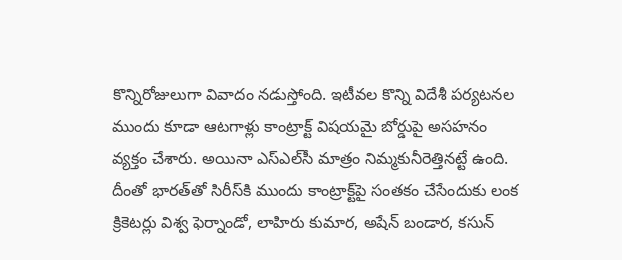కొన్నిరోజులుగా వివాదం నడుస్తోంది. ఇటీవల కొన్ని విదేశీ పర్యటనల ముందు కూడా ఆటగాళ్లు కాంట్రాక్ట్‌ విషయమై బోర్డుపై అసహనం వ్యక్తం చేశారు. అయినా ఎస్‌ఎల్‌సీ మాత్రం నిమ్మకునీరెత్తినట్టే ఉంది. దీంతో భారత్‌తో సిరీస్‌కి ముందు కాంట్రాక్ట్‌పై సంతకం చేసేందుకు లంక క్రికెటర్లు విశ్వ ఫెర్నాండో, లాహిరు కుమార, అషేన్ బండార, కసున్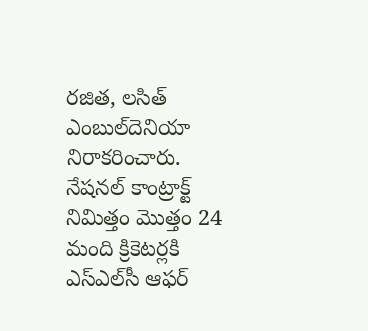రజిత, లసిత్ ఎంబుల్‌దెనియా నిరాకరించారు. నేషనల్ కాంట్రాక్ట్‌ నిమిత్తం మొత్తం 24 మంది క్రికెటర్లకి ఎస్‌ఎల్‌సీ ఆఫర్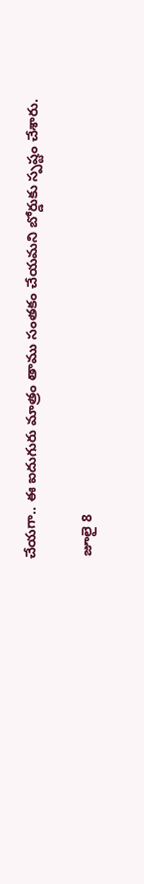చేయగా.. ఈ ఐదుగురు మాత్రం తాము సంతకం చేయమని బోర్డుకు స్పష్టం చేశారు.

 జూలై 8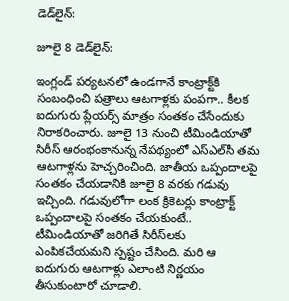డెడ్‌లైన్:

జూలై 8 డెడ్‌లైన్:

ఇంగ్లండ్ పర్యటనలో ఉండగానే కాంట్రాక్ట్‌కి సంబంధించి పత్రాలు ఆటగాళ్లకు పంపగా.. కీలక ఐదుగురు ప్లేయర్స్ మాత్రం సంతకం చేసేందుకు నిరాకరించారు. జూలై 13 నుంచి టీమిండియాతో సిరీస్ ఆరంభంకానున్న నేపథ్యంలో ఎస్‌ఎల్‌సీ తమ ఆటగాళ్లను హెచ్చరించింది. జాతీయ ఒప్పందాలపై సంతకం చేయడానికి జూలై 8 వరకు గడువు ఇచ్చింది. గడువులోగా లంక క్రికెటర్లు కాంట్రాక్ట్‌ ఒప్పందాలపై సంతకం చేయకుంటే.. టీమిండియాతో జరిగితే సిరీస్‌లకు ఎంపికచేయమని స్పష్టం చేసింది. మరి ఆ ఐదుగురు ఆటగాళ్లు ఎలాంటి నిర్ణయం తీసుకుంటారో చూడాలి.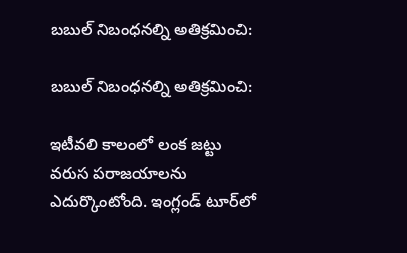బబుల్‌ నిబంధనల్ని అతిక్రమించి:

బబుల్‌ నిబంధనల్ని అతిక్రమించి:

ఇటీవలి కాలంలో లంక జట్టు వరుస పరాజయాలను ఎదుర్కొంటోంది. ఇంగ్లండ్ టూర్‌లో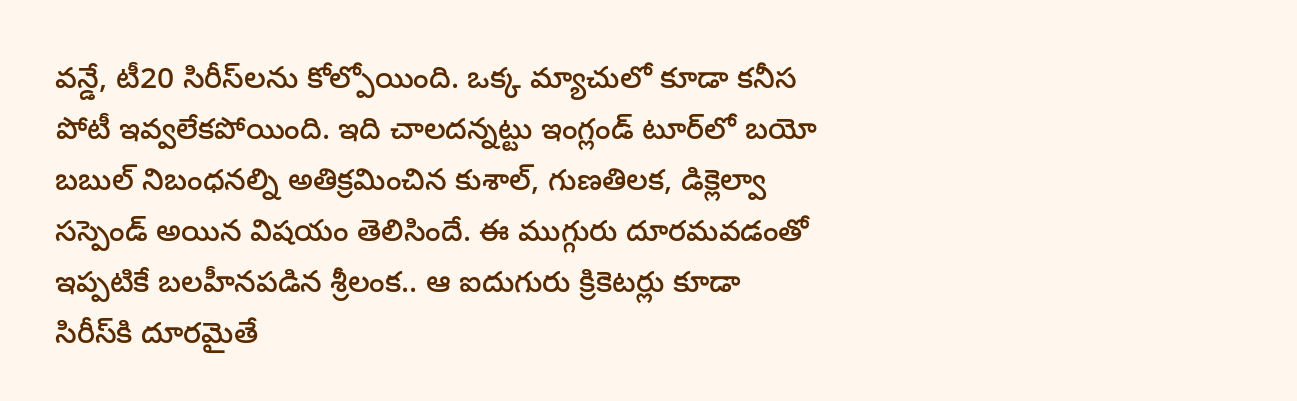వన్డే, టీ20 సిరీస్‌లను కోల్పోయింది. ఒక్క మ్యాచులో కూడా కనీస పోటీ ఇవ్వలేకపోయింది. ఇది చాలదన్నట్టు ఇంగ్లండ్ టూర్‌లో బయో బబుల్‌ నిబంధనల్ని అతిక్రమించిన కుశాల్, గుణతిలక, డిక్లెల్వా సస్పెండ్ అయిన విషయం తెలిసిందే. ఈ ముగ్గురు దూరమవడంతో ఇప్పటికే బలహీనపడిన శ్రీలంక.. ఆ ఐదుగురు క్రికెటర్లు కూడా సిరీస్‌కి దూరమైతే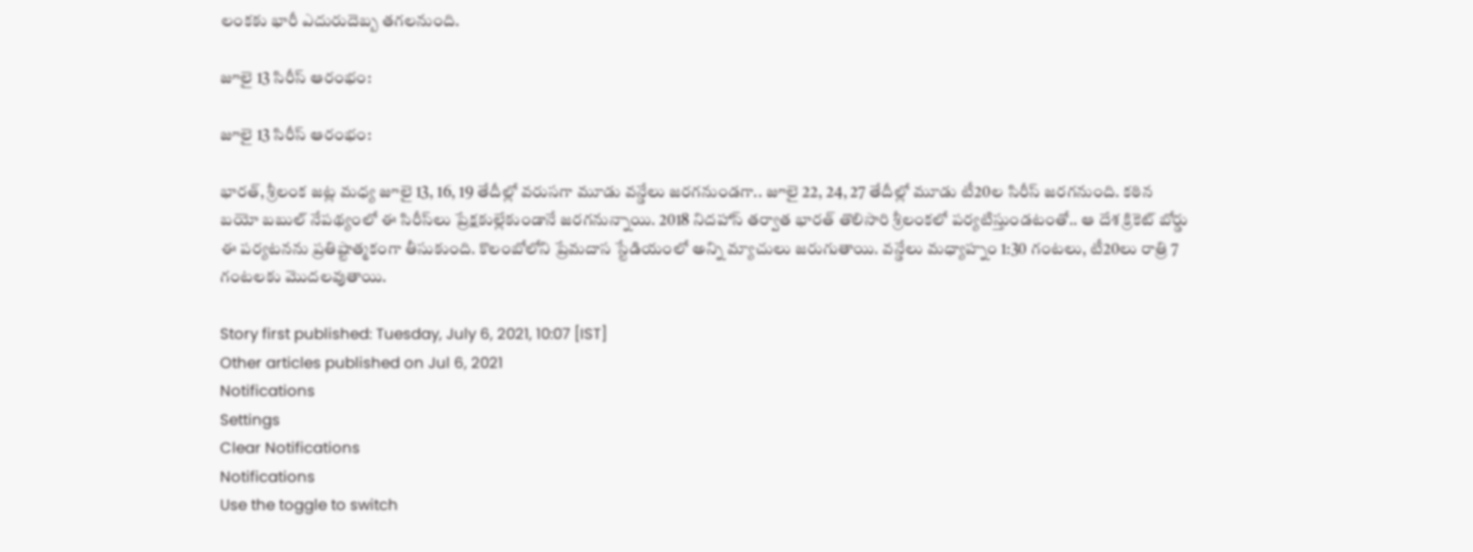లంకకు భారీ ఎదురుదెబ్బ తగలనుంది.

జూలై 13 సిరీస్ ఆరంభం:

జూలై 13 సిరీస్ ఆరంభం:

భారత్, శ్రీలంక జట్ల మధ్య జూలై 13, 16, 19 తేదీల్లో వరుసగా మూడు వన్డేలు జరగనుండగా.. జూలై 22, 24, 27 తేదీల్లో మూడు టీ20ల సిరీస్ జరగనుంది. కఠిన బయో బబుల్ నేపథ్యంలో ఈ సిరీస్‌లు ప్రేక్షకుల్లేకుండానే జరగనున్నాయి. 2018 నిదహాస్ తర్వాత భారత్ తొలిసారి శ్రీలంకలో పర్యటిస్తుండటంతో.. ఆ దేశ క్రికెట్ బోర్డు ఈ పర్యటనను ప్రతిష్టాత్మకంగా తీసుకుంది. కొలంబోలోని ప్రేమదాస స్టేడియంలో అన్ని మ్యాచులు జరుగుతాయి. వన్డేలు మధ్యాహ్నం 1:30 గంటలు, టీ20లు రాత్రి 7 గంటలకు మొదలవుతాయి.

Story first published: Tuesday, July 6, 2021, 10:07 [IST]
Other articles published on Jul 6, 2021
Notifications
Settings
Clear Notifications
Notifications
Use the toggle to switch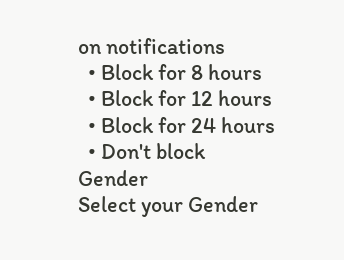on notifications
  • Block for 8 hours
  • Block for 12 hours
  • Block for 24 hours
  • Don't block
Gender
Select your Gender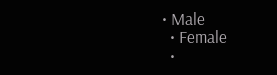• Male
  • Female
  •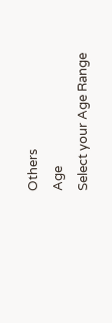Others
Age
Select your Age Range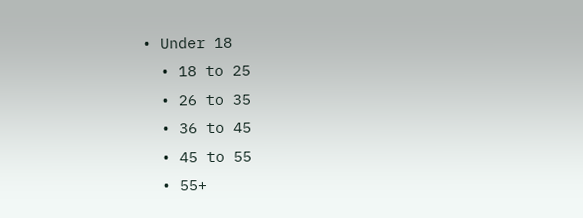• Under 18
  • 18 to 25
  • 26 to 35
  • 36 to 45
  • 45 to 55
  • 55+